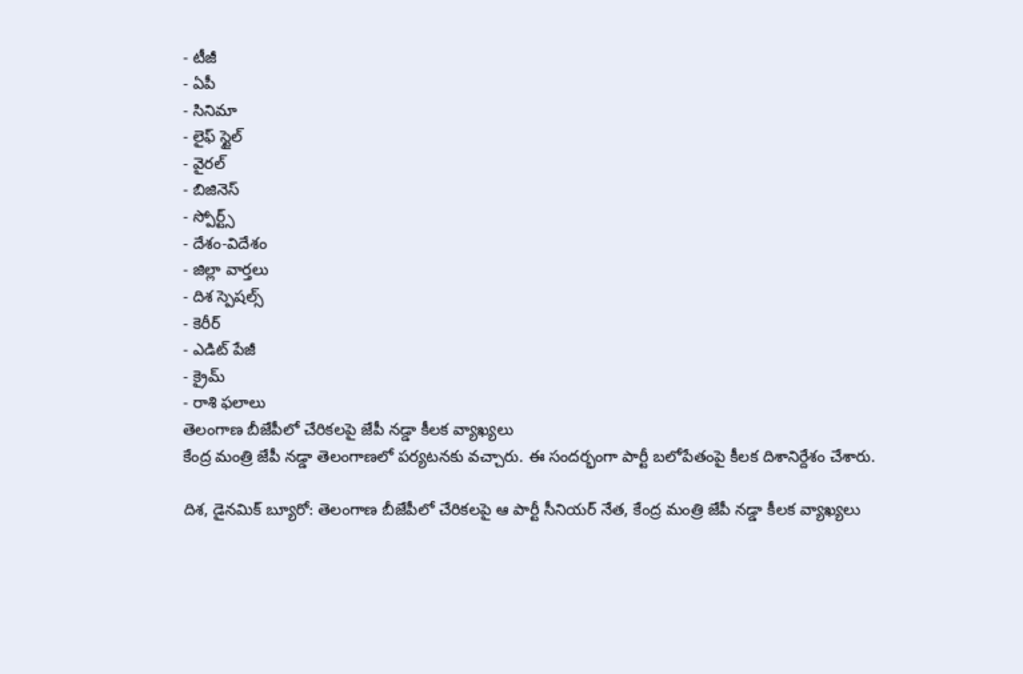- టీజీ
- ఏపీ
- సినిమా
- లైఫ్ స్టైల్
- వైరల్
- బిజినెస్
- స్పోర్ట్స్
- దేశం-విదేశం
- జిల్లా వార్తలు
- దిశ స్పెషల్స్
- కెరీర్
- ఎడిట్ పేజీ
- క్రైమ్
- రాశి ఫలాలు
తెలంగాణ బీజేపీలో చేరికలపై జేపీ నడ్డా కీలక వ్యాఖ్యలు
కేంద్ర మంత్రి జేపీ నడ్డా తెలంగాణలో పర్యటనకు వచ్చారు. ఈ సందర్భంగా పార్టీ బలోపేతంపై కీలక దిశానిర్దేశం చేశారు.

దిశ, డైనమిక్ బ్యూరో: తెలంగాణ బీజేపీలో చేరికలపై ఆ పార్టీ సీనియర్ నేత, కేంద్ర మంత్రి జేపీ నడ్డా కీలక వ్యాఖ్యలు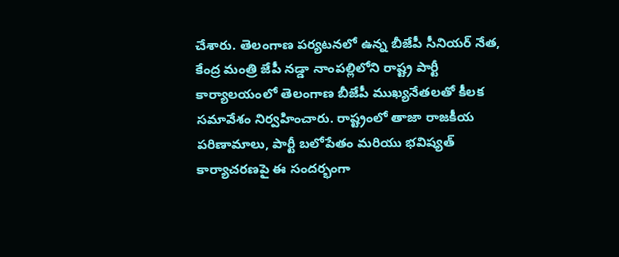చేశారు. తెలంగాణ పర్యటనలో ఉన్న బీజేపీ సీనియర్ నేత, కేంద్ర మంత్రి జేపీ నడ్డా నాంపల్లిలోని రాష్ట్ర పార్టీ కార్యాలయంలో తెలంగాణ బీజేపీ ముఖ్యనేతలతో కీలక సమావేశం నిర్వహించారు. రాష్ట్రంలో తాజా రాజకీయ పరిణామాలు, పార్టీ బలోపేతం మరియు భవిష్యత్ కార్యాచరణపై ఈ సందర్భంగా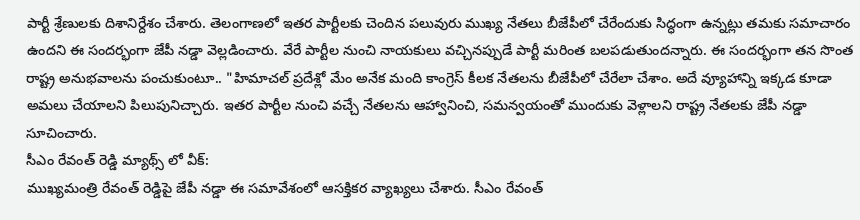పార్టీ శ్రేణులకు దిశానిర్దేశం చేశారు. తెలంగాణలో ఇతర పార్టీలకు చెందిన పలువురు ముఖ్య నేతలు బీజేపీలో చేరేందుకు సిద్ధంగా ఉన్నట్లు తమకు సమాచారం ఉందని ఈ సందర్భంగా జేపీ నడ్డా వెల్లడించారు. వేరే పార్టీల నుంచి నాయకులు వచ్చినప్పుడే పార్టీ మరింత బలపడుతుందన్నారు. ఈ సందర్భంగా తన సొంత రాష్ట్ర అనుభవాలను పంచుకుంటూ.. "హిమాచల్ ప్రదేశ్లో మేం అనేక మంది కాంగ్రెస్ కీలక నేతలను బీజేపీలో చేరేలా చేశాం. అదే వ్యూహాన్ని ఇక్కడ కూడా అమలు చేయాలని పిలుపునిచ్చారు. ఇతర పార్టీల నుంచి వచ్చే నేతలను ఆహ్వానించి, సమన్వయంతో ముందుకు వెళ్లాలని రాష్ట్ర నేతలకు జేపీ నడ్డా సూచించారు.
సీఎం రేవంత్ రెడ్డి మ్యాథ్స్ లో వీక్:
ముఖ్యమంత్రి రేవంత్ రెడ్డిపై జేపీ నడ్డా ఈ సమావేశంలో ఆసక్తికర వ్యాఖ్యలు చేశారు. సీఎం రేవంత్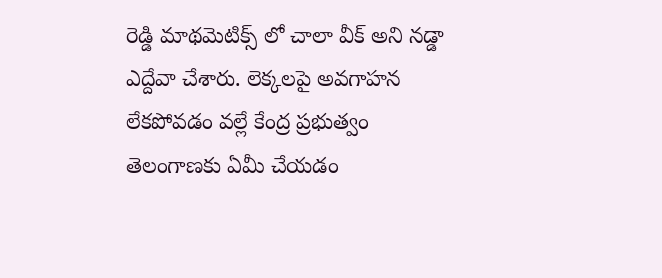రెడ్డి మాథమెటిక్స్ లో చాలా వీక్ అని నడ్డా ఎద్దేవా చేశారు. లెక్కలపై అవగాహన లేకపోవడం వల్లే కేంద్ర ప్రభుత్వం తెలంగాణకు ఏమీ చేయడం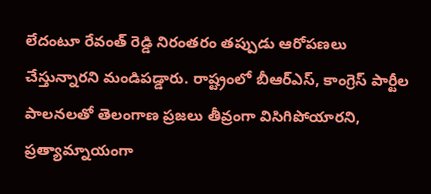లేదంటూ రేవంత్ రెడ్డి నిరంతరం తప్పుడు ఆరోపణలు చేస్తున్నారని మండిపడ్డారు. రాష్ట్రంలో బీఆర్ఎస్, కాంగ్రెస్ పార్టీల పాలనలతో తెలంగాణ ప్రజలు తీవ్రంగా విసిగిపోయారని, ప్రత్యామ్నాయంగా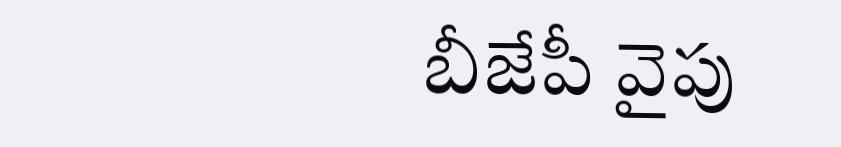బీజేపీ వైపు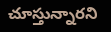చూస్తున్నారని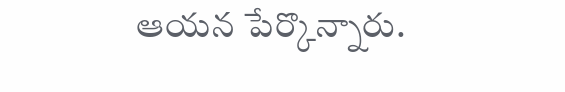ఆయన పేర్కొన్నారు.